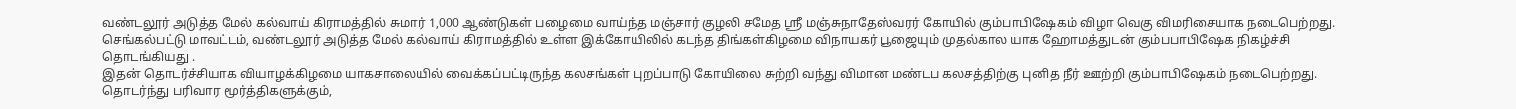வண்டலூர் அடுத்த மேல் கல்வாய் கிராமத்தில் சுமார் 1,000 ஆண்டுகள் பழைமை வாய்ந்த மஞ்சார் குழலி சமேத ஸ்ரீ மஞ்சுநாதேஸ்வரர் கோயில் கும்பாபிஷேகம் விழா வெகு விமரிசையாக நடைபெற்றது.
செங்கல்பட்டு மாவட்டம், வண்டலூர் அடுத்த மேல் கல்வாய் கிராமத்தில் உள்ள இக்கோயிலில் கடந்த திங்கள்கிழமை விநாயகர் பூஜையும் முதல்கால யாக ஹோமத்துடன் கும்பபாபிஷேக நிகழ்ச்சி தொடங்கியது .
இதன் தொடர்ச்சியாக வியாழக்கிழமை யாகசாலையில் வைக்கப்பட்டிருந்த கலசங்கள் புறப்பாடு கோயிலை சுற்றி வந்து விமான மண்டப கலசத்திற்கு புனித நீர் ஊற்றி கும்பாபிஷேகம் நடைபெற்றது. தொடர்ந்து பரிவார மூர்த்திகளுக்கும்,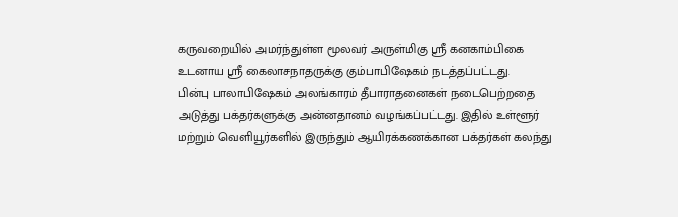கருவறையில் அமர்ந்துள்ள மூலவர் அருள்மிகு ஸ்ரீ கனகாம்பிகை உடனாய ஸ்ரீ கைலாசநாதருக்கு கும்பாபிஷேகம் நடத்தப்பட்டது.
பின்பு பாலாபிஷேகம் அலங்காரம் தீபாராதனைகள் நடைபெற்றதை அடுத்து பக்தர்களுக்கு அன்னதானம் வழங்கப்பட்டது. இதில் உள்ளூர் மற்றும் வெளியூர்களில் இருந்தும் ஆயிரக்கணக்கான பக்தர்கள் கலந்து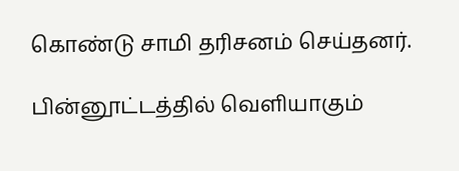கொண்டு சாமி தரிசனம் செய்தனர்.

பின்னூட்டத்தில் வெளியாகும்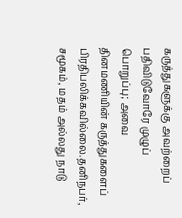கருத்துகளுக்கு அவற்றைப் பதிவிடுவோரே முழுப் பொறுப்பு; அவை தினமணியின் கருத்துகளைப் பிரதிபலிக்கவில்லை.தனிநபர், சமூகம், மதம் அல்லது நாடு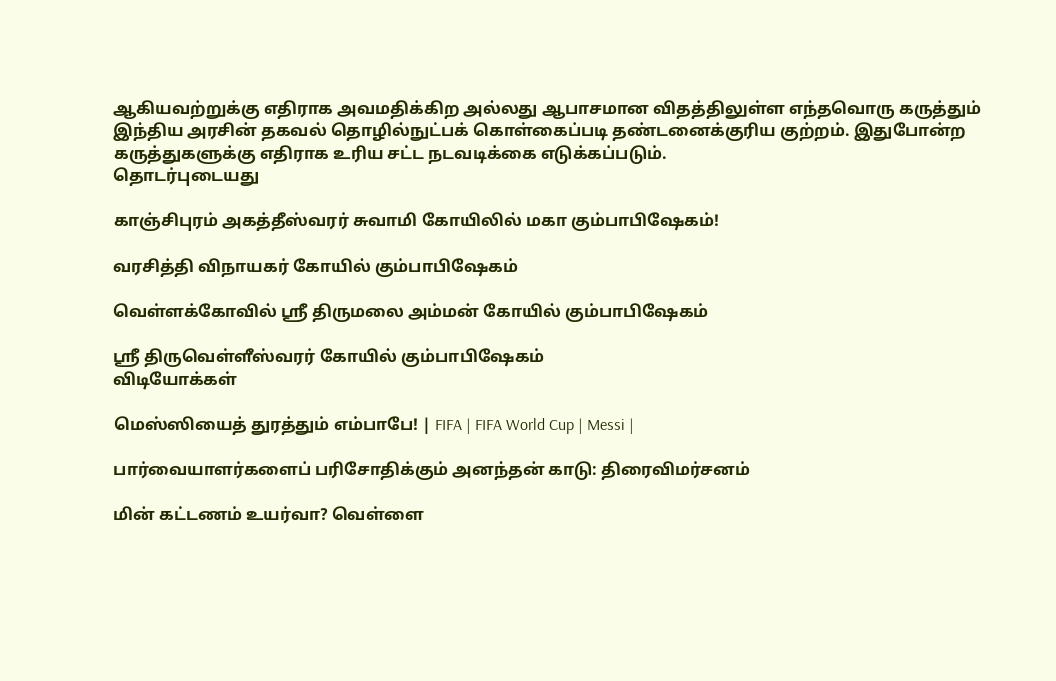ஆகியவற்றுக்கு எதிராக அவமதிக்கிற அல்லது ஆபாசமான விதத்திலுள்ள எந்தவொரு கருத்தும் இந்திய அரசின் தகவல் தொழில்நுட்பக் கொள்கைப்படி தண்டனைக்குரிய குற்றம். இதுபோன்ற கருத்துகளுக்கு எதிராக உரிய சட்ட நடவடிக்கை எடுக்கப்படும்.
தொடர்புடையது

காஞ்சிபுரம் அகத்தீஸ்வரர் சுவாமி கோயிலில் மகா கும்பாபிஷேகம்!

வரசித்தி விநாயகர் கோயில் கும்பாபிஷேகம்

வெள்ளக்கோவில் ஸ்ரீ திருமலை அம்மன் கோயில் கும்பாபிஷேகம்

ஸ்ரீ திருவெள்ளீஸ்வரர் கோயில் கும்பாபிஷேகம்
விடியோக்கள்

மெஸ்ஸியைத் துரத்தும் எம்பாபே! | FIFA | FIFA World Cup | Messi |

பார்வையாளர்களைப் பரிசோதிக்கும் அனந்தன் காடு: திரைவிமர்சனம்

மின் கட்டணம் உயர்வா? வெள்ளை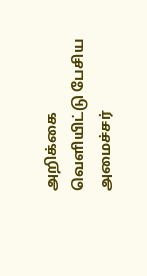அறிக்கை வெளியிட்டு பேசிய அமைச்சர்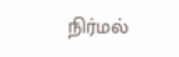நிர்மல்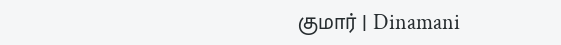குமார் | Dinamani